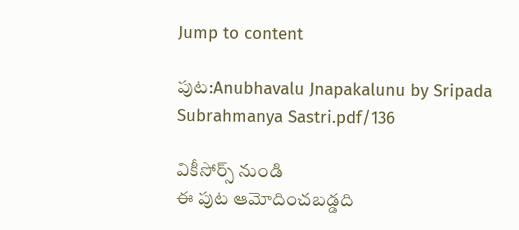Jump to content

పుట:Anubhavalu Jnapakalunu by Sripada Subrahmanya Sastri.pdf/136

వికీసోర్స్ నుండి
ఈ పుట ఆమోదించబడ్డది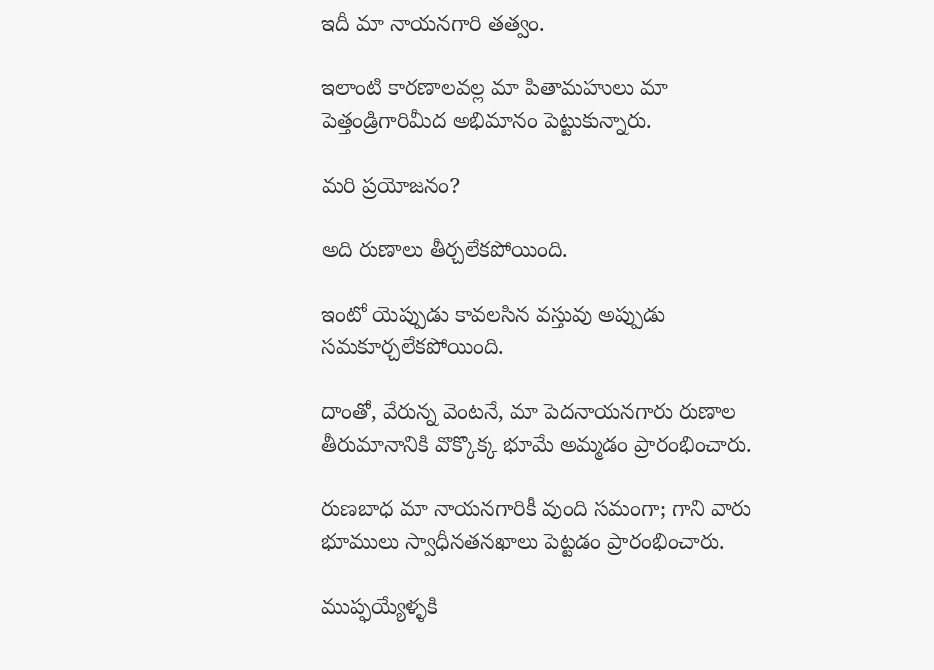ఇదీ మా నాయనగారి తత్వం.

ఇలాంటి కారణాలవల్ల మా పితామహులు మా పెత్తండ్రిగారిమీద అభిమానం పెట్టుకున్నారు.

మరి ప్రయోజనం?

అది రుణాలు తీర్చలేకపోయింది.

ఇంటో యెప్పుడు కావలసిన వస్తువు అప్పుడు సమకూర్చలేకపోయింది.

దాంతో, వేరున్న వెంటనే, మా పెదనాయనగారు రుణాల తీరుమానానికి వొక్కొక్క భూమే అమ్మడం ప్రారంభించారు.

రుణబాధ మా నాయనగారికీ వుంది సమంగా; గాని వారు భూములు స్వాధీనతనఖాలు పెట్టడం ప్రారంభించారు.

ముప్ఫయ్యేళ్ళకి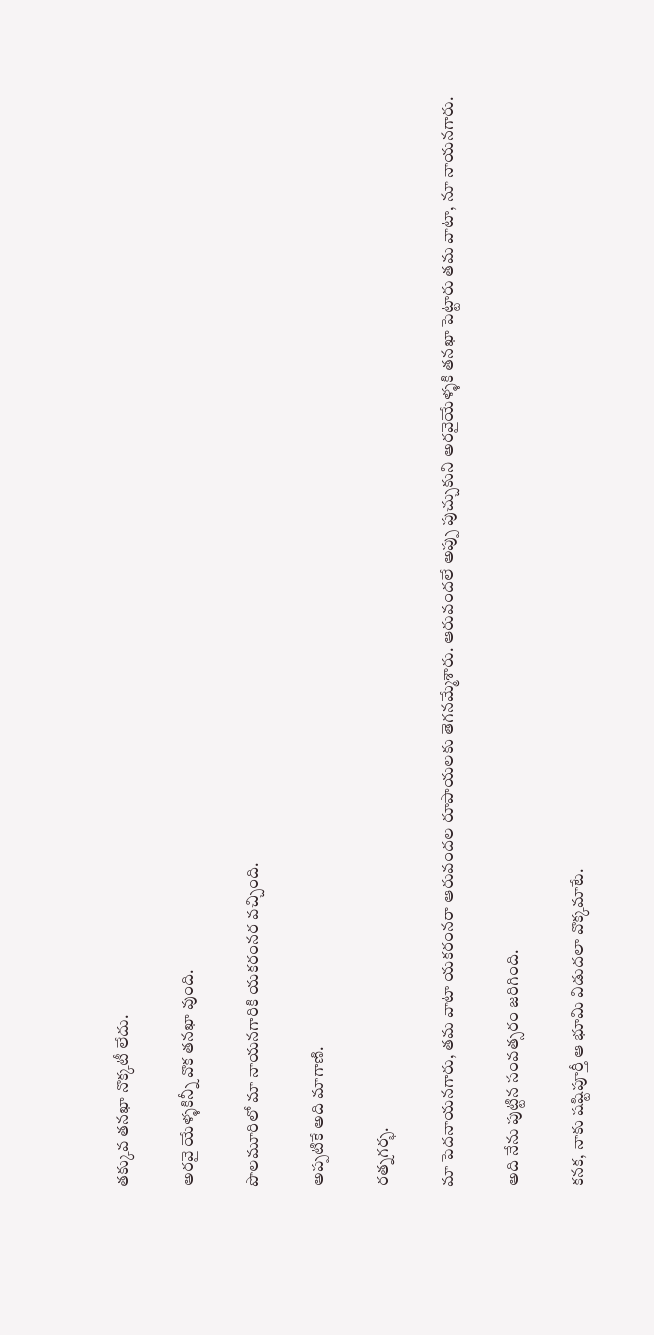తక్కువ తనఖా నొక్కటీ లేదు.

అరవై యేళ్ళకిన్నీ వొక తనఖా వుంది.

పొలమూరిలో మా నాయనగారికి యకరంనర వచ్చింది.

అప్పటికే అది మాగాణి.

రత్నగర్భ.

మా పెదనాయనగారు, తమ వాటా యకరంనరా ఆరువందల రూపాయలకు తెగనమ్మేశారు. ఆరువందలే అప్పు పుచ్చుకుని అరవైయేళ్ళకి తనఖా పెట్టారు తమ వాటా, నూ నాయనగారు.

అది నేను పుట్టిన సంవత్సరం జరిగింది.

కనక, నాకు షష్టిపూర్తీ ఆ భూమి విడుదలా వొక్కమాటే.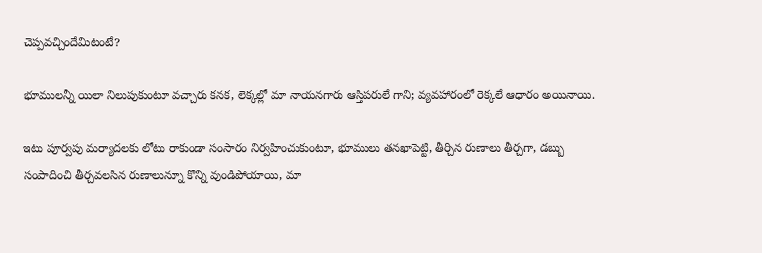చెప్పవచ్చిందేమిటంటే?

భూములన్నీ యిలా నిలుపుకుంటూ వచ్చారు కనక, లెక్కల్లో మా నాయనగారు ఆస్తిపరులే గాని; వ్యవహారంలో రెక్కలే ఆధారం అయినాయి.

ఇటు పూర్వపు మర్యాదలకు లోటు రాకుండా సంసారం నిర్వహించుకుంటూ, భూములు తనఖాపెట్టి, తీర్చిన రుణాలు తీర్చగా, డబ్బు సంపాదించి తీర్చవలసిన రుణాలున్నూ కొన్ని వుండిపోయాయి, మా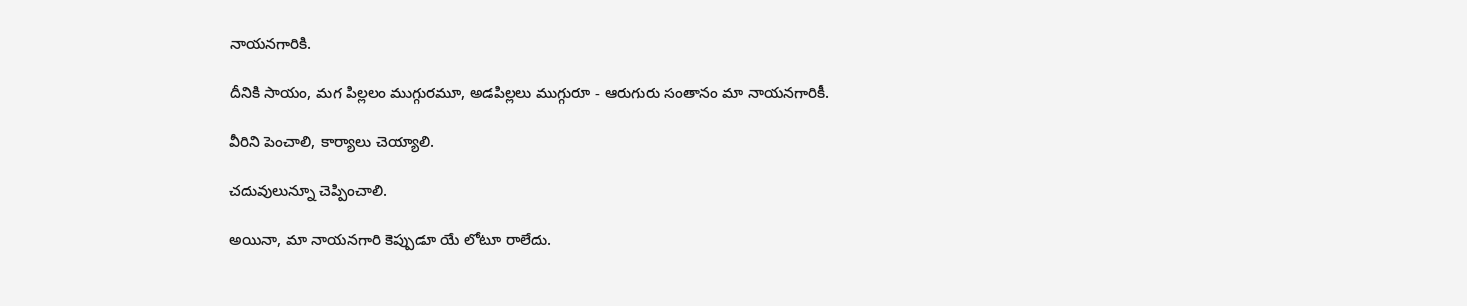నాయనగారికి.

దీనికి సాయం, మగ పిల్లలం ముగ్గురమూ, అడపిల్లలు ముగ్గురూ - ఆరుగురు సంతానం మా నాయనగారికీ.

వీరిని పెంచాలి, కార్యాలు చెయ్యాలి.

చదువులున్నూ చెప్పించాలి.

అయినా, మా నాయనగారి కెప్పుడూ యే లోటూ రాలేదు.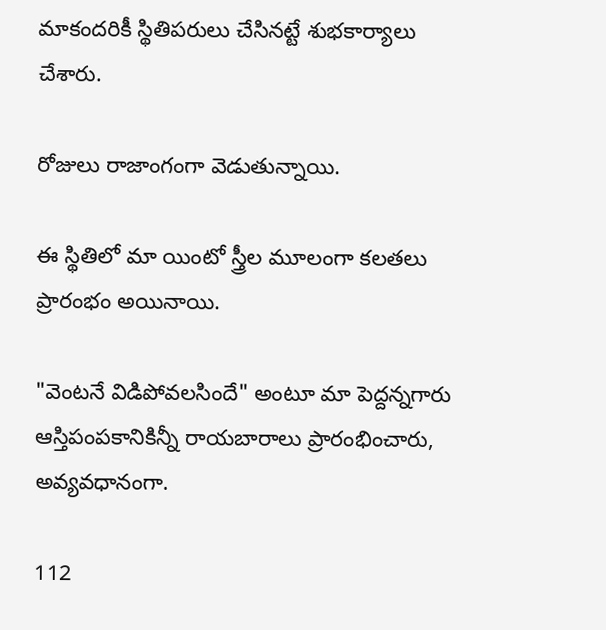మాకందరికీ స్థితిపరులు చేసినట్టే శుభకార్యాలు చేశారు.

రోజులు రాజాంగంగా వెడుతున్నాయి.

ఈ స్థితిలో మా యింటో స్త్రీల మూలంగా కలతలు ప్రారంభం అయినాయి.

"వెంటనే విడిపోవలసిందే" అంటూ మా పెద్దన్నగారు ఆస్తిపంపకానికిన్నీ రాయబారాలు ప్రారంభించారు, అవ్యవధానంగా.

112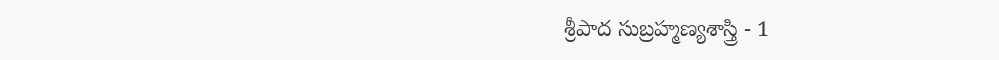శ్రీపాద సుబ్రహ్మణ్యశాస్త్రి - 1